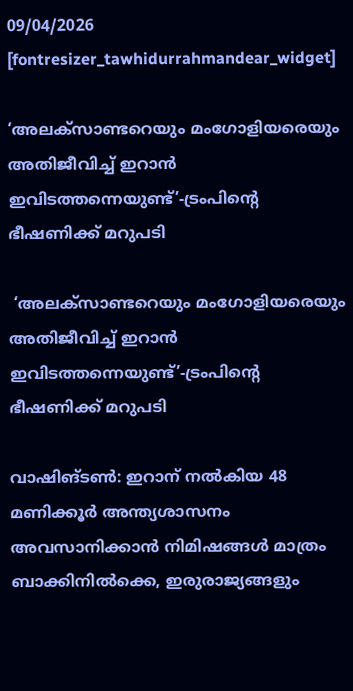09/04/2026
[fontresizer_tawhidurrahmandear_widget]

‘അലക്‌സാണ്ടറെയും മംഗോളിയരെയും അതിജീവിച്ച് ഇറാൻ ഇവിടത്തന്നെയുണ്ട്’-ട്രംപിന്റെ ഭീഷണിക്ക് മറുപടി

 ‘അലക്‌സാണ്ടറെയും മംഗോളിയരെയും അതിജീവിച്ച് ഇറാൻ ഇവിടത്തന്നെയുണ്ട്’-ട്രംപിന്റെ ഭീഷണിക്ക് മറുപടി

വാഷിങ്ടൺ: ഇറാന് നൽകിയ 48 മണിക്കൂർ അന്ത്യശാസനം അവസാനിക്കാൻ നിമിഷങ്ങൾ മാത്രം ബാക്കിനിൽക്കെ, ഇരുരാജ്യങ്ങളും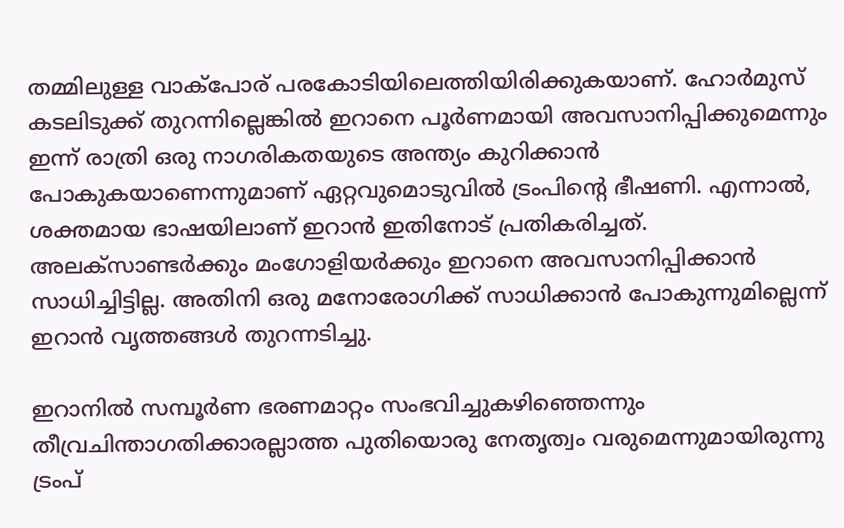തമ്മിലുള്ള വാക്‌പോര് പരകോടിയിലെത്തിയിരിക്കുകയാണ്. ഹോർമുസ് കടലിടുക്ക് തുറന്നില്ലെങ്കിൽ ഇറാനെ പൂർണമായി അവസാനിപ്പിക്കുമെന്നും ഇന്ന് രാത്രി ഒരു നാഗരികതയുടെ അന്ത്യം കുറിക്കാൻ പോകുകയാണെന്നുമാണ് ഏറ്റവുമൊടുവിൽ ട്രംപിന്റെ ഭീഷണി. എന്നാൽ, ശക്തമായ ഭാഷയിലാണ് ഇറാൻ ഇതിനോട് പ്രതികരിച്ചത്. അലക്‌സാണ്ടർക്കും മംഗോളിയർക്കും ഇറാനെ അവസാനിപ്പിക്കാൻ സാധിച്ചിട്ടില്ല. അതിനി ഒരു മനോരോഗിക്ക് സാധിക്കാൻ പോകുന്നുമില്ലെന്ന് ഇറാൻ വൃത്തങ്ങൾ തുറന്നടിച്ചു.

ഇറാനിൽ സമ്പൂർണ ഭരണമാറ്റം സംഭവിച്ചുകഴിഞ്ഞെന്നും തീവ്രചിന്താഗതിക്കാരല്ലാത്ത പുതിയൊരു നേതൃത്വം വരുമെന്നുമായിരുന്നു ട്രംപ്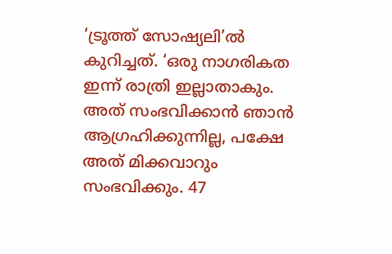‘ട്രൂത്ത് സോഷ്യലി’ൽ കുറിച്ചത്. ‘ഒരു നാഗരികത ഇന്ന് രാത്രി ഇല്ലാതാകും. അത് സംഭവിക്കാൻ ഞാൻ ആഗ്രഹിക്കുന്നില്ല, പക്ഷേ അത് മിക്കവാറും സംഭവിക്കും. 47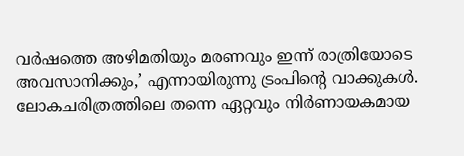വർഷത്തെ അഴിമതിയും മരണവും ഇന്ന് രാത്രിയോടെ അവസാനിക്കും,’ എന്നായിരുന്നു ട്രംപിന്റെ വാക്കുകൾ. ലോകചരിത്രത്തിലെ തന്നെ ഏറ്റവും നിർണായകമായ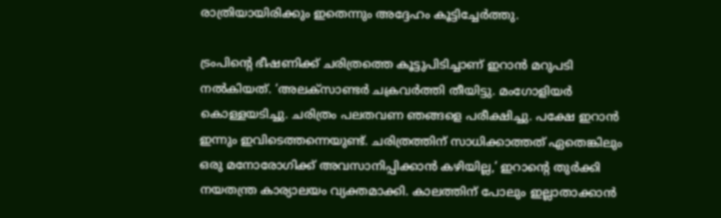രാത്രിയായിരിക്കും ഇതെന്നും അദ്ദേഹം കൂട്ടിച്ചേർത്തു.

ട്രംപിന്റെ ഭീഷണിക്ക് ചരിത്രത്തെ കൂട്ടുപിടിച്ചാണ് ഇറാൻ മറുപടി നൽകിയത്. ‘അലക്‌സാണ്ടർ ചക്രവർത്തി തീയിട്ടു. മംഗോളിയർ കൊള്ളയടിച്ചു. ചരിത്രം പലതവണ ഞങ്ങളെ പരീക്ഷിച്ചു. പക്ഷേ ഇറാൻ ഇന്നും ഇവിടെത്തന്നെയുണ്ട്. ചരിത്രത്തിന് സാധിക്കാത്തത് ഏതെങ്കിലും ഒരു മനോരോഗിക്ക് അവസാനിപ്പിക്കാൻ കഴിയില്ല,’ ഇറാന്റെ തുർക്കി നയതന്ത്ര കാര്യാലയം വ്യക്തമാക്കി. കാലത്തിന് പോലും ഇല്ലാതാക്കാൻ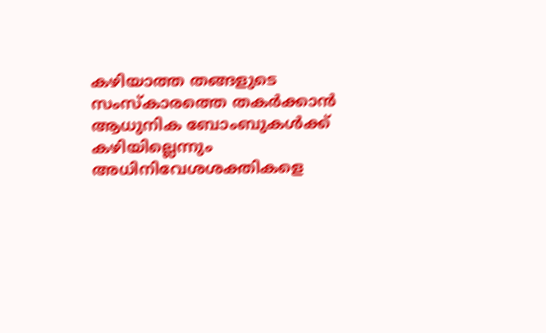കഴിയാത്ത തങ്ങളുടെ സംസ്‌കാരത്തെ തകർക്കാൻ ആധുനിക ബോംബുകൾക്ക് കഴിയില്ലെന്നും അധിനിവേശശക്തികളെ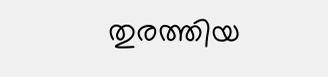തുരത്തിയ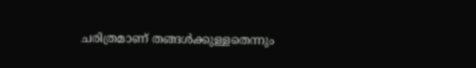ചരിത്രമാണ് തങ്ങൾക്കുള്ളതെന്നും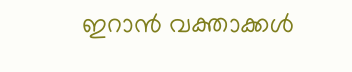ഇറാൻ വക്താക്കൾ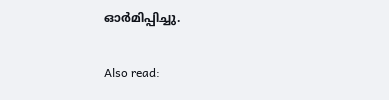ഓർമിപ്പിച്ചു.

Also read: